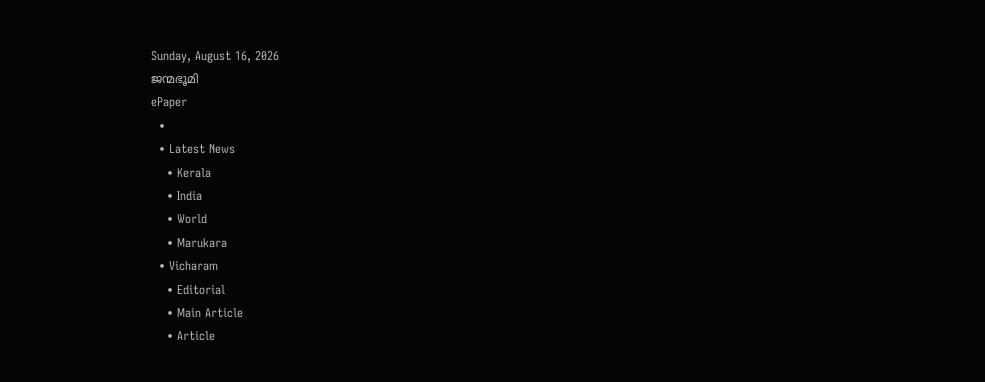Sunday, August 16, 2026
ജന്മഭൂമി
ePaper
  •
  • Latest News
    • Kerala
    • India
    • World
    • Marukara
  • Vicharam
    • Editorial
    • Main Article
    • Article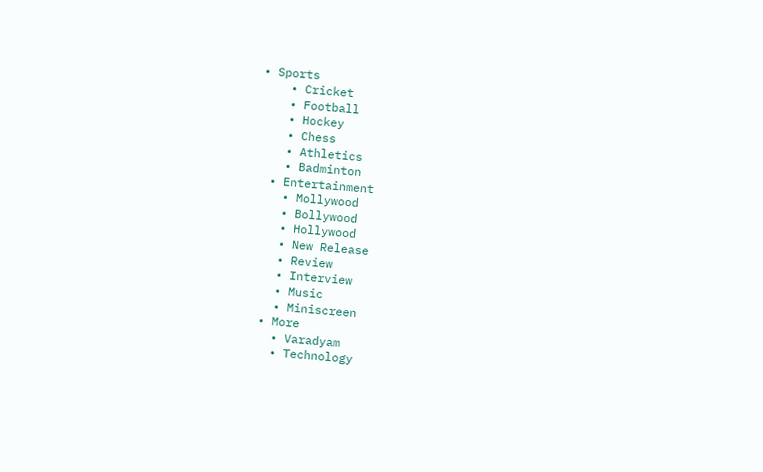• Sports
    • Cricket
    • Football
    • Hockey
    • Chess
    • Athletics
    • Badminton
  • Entertainment
    • Mollywood
    • Bollywood
    • Hollywood
    • New Release
    • Review
    • Interview
    • Music
    • Miniscreen
  • More
    • Varadyam
    • Technology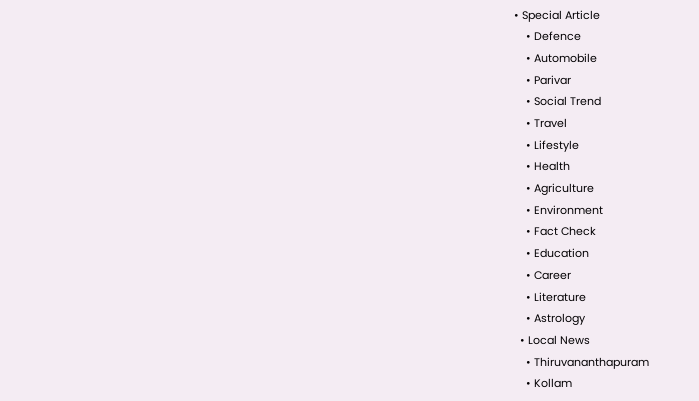• Special Article
    • Defence
    • Automobile
    • Parivar
    • Social Trend
    • Travel
    • Lifestyle
    • Health
    • Agriculture
    • Environment
    • Fact Check
    • Education
    • Career
    • Literature
    • Astrology
  • Local News
    • Thiruvananthapuram
    • Kollam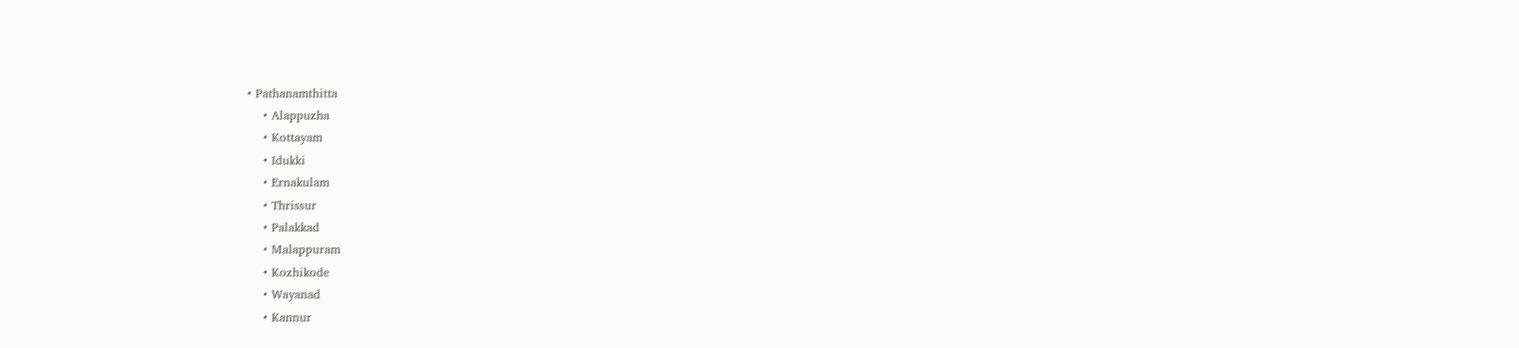• Pathanamthitta
    • Alappuzha
    • Kottayam
    • Idukki
    • Ernakulam
    • Thrissur
    • Palakkad
    • Malappuram
    • Kozhikode
    • Wayanad
    • Kannur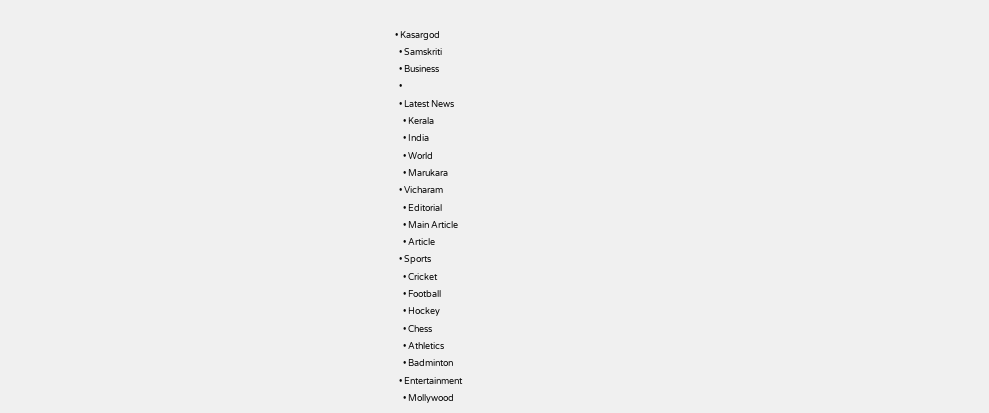• Kasargod
  • Samskriti
  • Business
  •
  • Latest News
    • Kerala
    • India
    • World
    • Marukara
  • Vicharam
    • Editorial
    • Main Article
    • Article
  • Sports
    • Cricket
    • Football
    • Hockey
    • Chess
    • Athletics
    • Badminton
  • Entertainment
    • Mollywood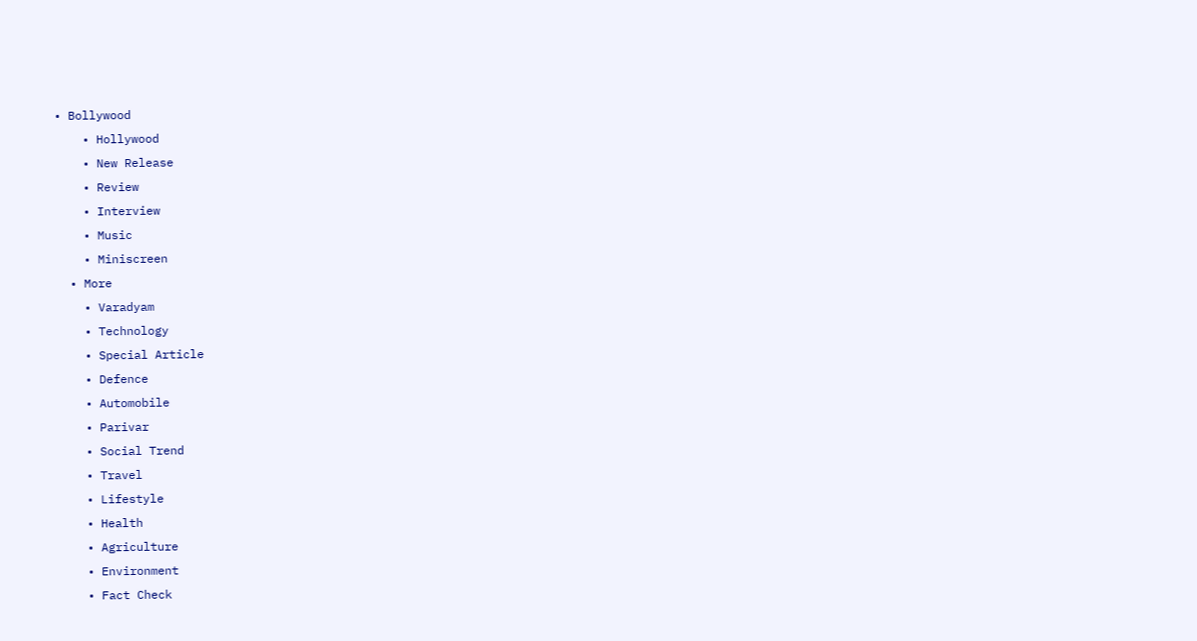• Bollywood
    • Hollywood
    • New Release
    • Review
    • Interview
    • Music
    • Miniscreen
  • More
    • Varadyam
    • Technology
    • Special Article
    • Defence
    • Automobile
    • Parivar
    • Social Trend
    • Travel
    • Lifestyle
    • Health
    • Agriculture
    • Environment
    • Fact Check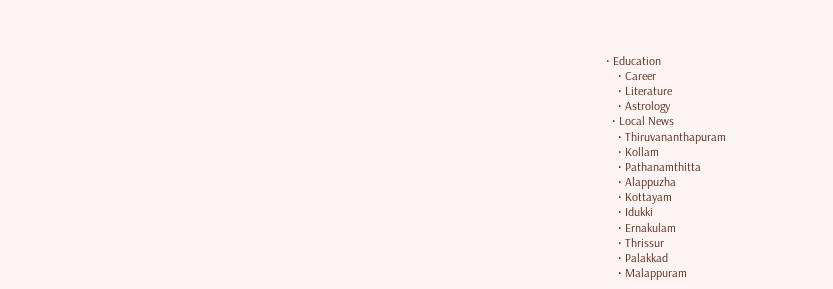• Education
    • Career
    • Literature
    • Astrology
  • Local News
    • Thiruvananthapuram
    • Kollam
    • Pathanamthitta
    • Alappuzha
    • Kottayam
    • Idukki
    • Ernakulam
    • Thrissur
    • Palakkad
    • Malappuram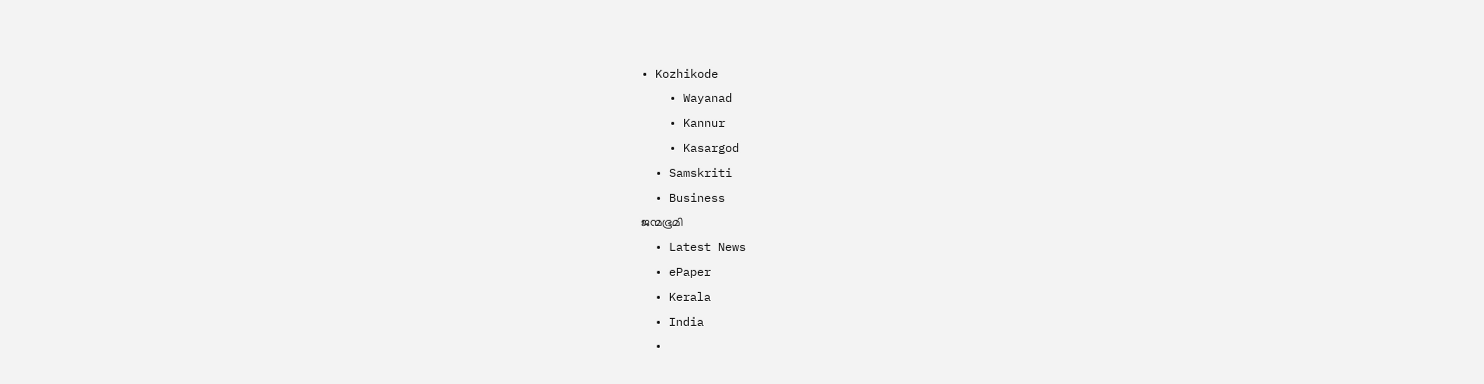• Kozhikode
    • Wayanad
    • Kannur
    • Kasargod
  • Samskriti
  • Business
ജന്മഭൂമി
  • Latest News
  • ePaper
  • Kerala
  • India
  •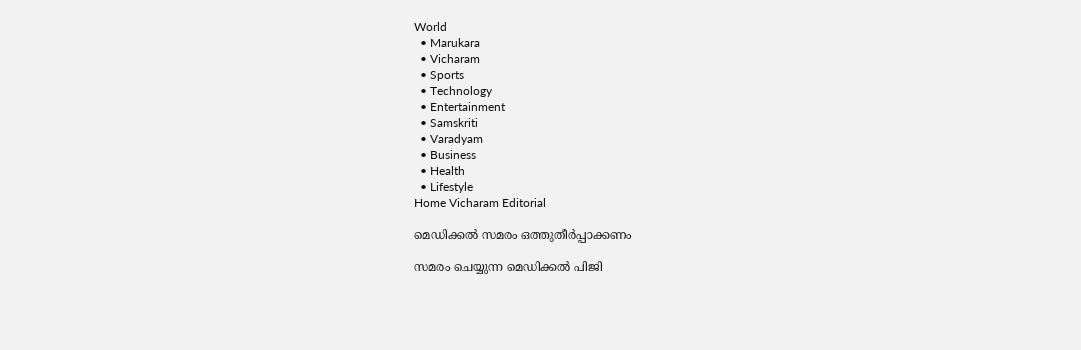World
  • Marukara
  • Vicharam
  • Sports
  • Technology
  • Entertainment
  • Samskriti
  • Varadyam
  • Business
  • Health
  • Lifestyle
Home Vicharam Editorial

മെഡിക്കല്‍ സമരം ഒത്തുതീര്‍പ്പാക്കണം

സമരം ചെയ്യുന്ന മെഡിക്കല്‍ പിജി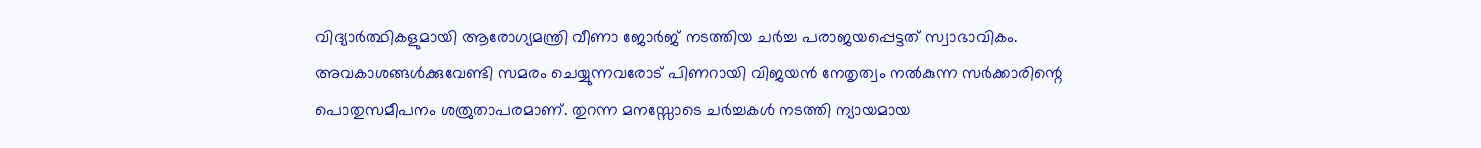വിദ്യാര്‍ത്ഥികളുമായി ആരോഗ്യമന്ത്രി വീണാ ജോര്‍ജ് നടത്തിയ ചര്‍ച്ച പരാജയപ്പെട്ടത് സ്വാഭാവികം. അവകാശങ്ങള്‍ക്കുവേണ്ടി സമരം ചെയ്യുന്നവരോട് പിണറായി വിജയന്‍ നേതൃത്വം നല്‍കുന്ന സര്‍ക്കാരിന്റെ പൊതുസമീപനം ശത്രുതാപരമാണ്. തുറന്ന മനസ്സോടെ ചര്‍ച്ചകള്‍ നടത്തി ന്യായമായ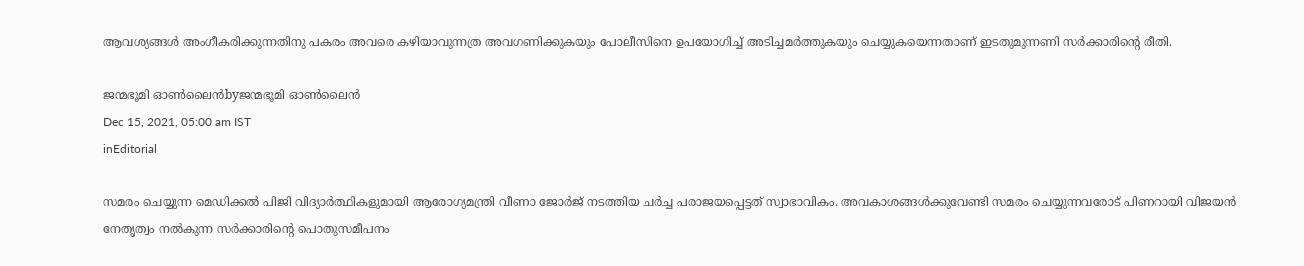ആവശ്യങ്ങള്‍ അംഗീകരിക്കുന്നതിനു പകരം അവരെ കഴിയാവുന്നത്ര അവഗണിക്കുകയും പോലീസിനെ ഉപയോഗിച്ച് അടിച്ചമര്‍ത്തുകയും ചെയ്യുകയെന്നതാണ് ഇടതുമുന്നണി സര്‍ക്കാരിന്റെ രീതി.

ജന്മഭൂമി ഓണ്‍ലൈന്‍byജന്മഭൂമി ഓണ്‍ലൈന്‍
Dec 15, 2021, 05:00 am IST
inEditorial

സമരം ചെയ്യുന്ന മെഡിക്കല്‍ പിജി വിദ്യാര്‍ത്ഥികളുമായി ആരോഗ്യമന്ത്രി വീണാ ജോര്‍ജ് നടത്തിയ ചര്‍ച്ച പരാജയപ്പെട്ടത് സ്വാഭാവികം. അവകാശങ്ങള്‍ക്കുവേണ്ടി സമരം ചെയ്യുന്നവരോട് പിണറായി വിജയന്‍ നേതൃത്വം നല്‍കുന്ന സര്‍ക്കാരിന്റെ പൊതുസമീപനം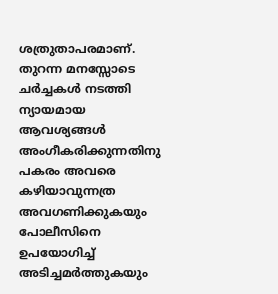ശത്രുതാപരമാണ്. തുറന്ന മനസ്സോടെ ചര്‍ച്ചകള്‍ നടത്തി ന്യായമായ ആവശ്യങ്ങള്‍ അംഗീകരിക്കുന്നതിനു പകരം അവരെ കഴിയാവുന്നത്ര അവഗണിക്കുകയും പോലീസിനെ ഉപയോഗിച്ച് അടിച്ചമര്‍ത്തുകയും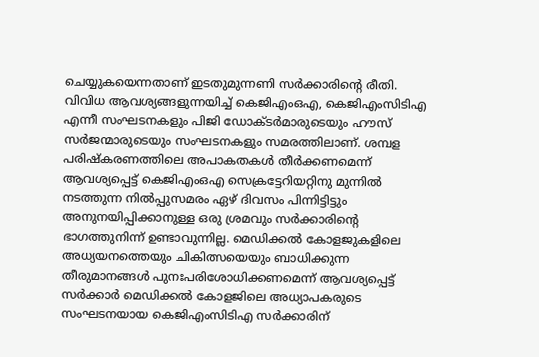ചെയ്യുകയെന്നതാണ് ഇടതുമുന്നണി സര്‍ക്കാരിന്റെ രീതി. വിവിധ ആവശ്യങ്ങളുന്നയിച്ച് കെജിഎംഒഎ, കെജിഎംസിടിഎ എന്നീ സംഘടനകളും പിജി ഡോക്ടര്‍മാരുടെയും ഹൗസ് സര്‍ജന്മാരുടെയും സംഘടനകളും സമരത്തിലാണ്. ശമ്പള പരിഷ്‌കരണത്തിലെ അപാകതകള്‍ തീര്‍ക്കണമെന്ന് ആവശ്യപ്പെട്ട് കെജിഎംഒഎ സെക്രട്ടേറിയറ്റിനു മുന്നില്‍ നടത്തുന്ന നില്‍പ്പുസമരം ഏഴ് ദിവസം പിന്നിട്ടിട്ടും അനുനയിപ്പിക്കാനുള്ള ഒരു ശ്രമവും സര്‍ക്കാരിന്റെ ഭാഗത്തുനിന്ന് ഉണ്ടാവുന്നില്ല. മെഡിക്കല്‍ കോളജുകളിലെ അധ്യയനത്തെയും ചികിത്സയെയും ബാധിക്കുന്ന തീരുമാനങ്ങള്‍ പുനഃപരിശോധിക്കണമെന്ന് ആവശ്യപ്പെട്ട് സര്‍ക്കാര്‍ മെഡിക്കല്‍ കോളജിലെ അധ്യാപകരുടെ സംഘടനയായ കെജിഎംസിടിഎ സര്‍ക്കാരിന്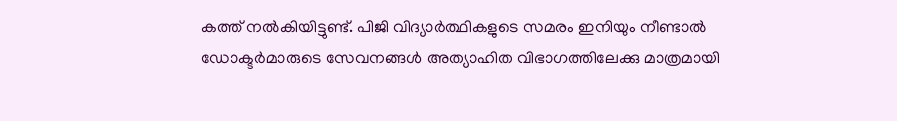കത്ത് നല്‍കിയിട്ടുണ്ട്. പിജി വിദ്യാര്‍ത്ഥികളുടെ സമരം ഇനിയും നീണ്ടാല്‍ ഡോക്ടര്‍മാരുടെ സേവനങ്ങള്‍ അത്യാഹിത വിഭാഗത്തിലേക്കു മാത്രമായി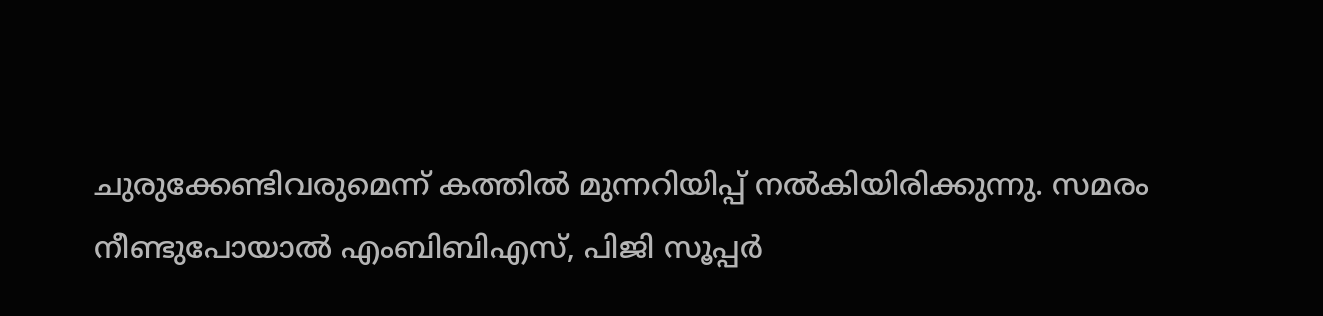ചുരുക്കേണ്ടിവരുമെന്ന് കത്തില്‍ മുന്നറിയിപ്പ് നല്‍കിയിരിക്കുന്നു. സമരം നീണ്ടുപോയാല്‍ എംബിബിഎസ്, പിജി സൂപ്പര്‍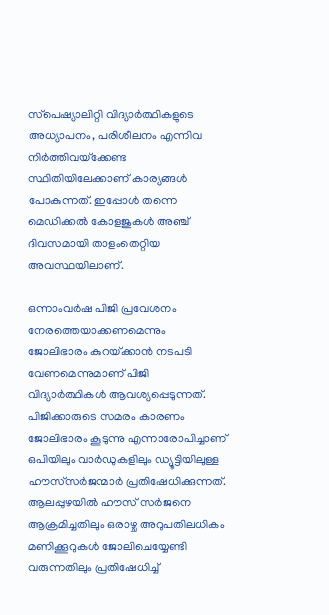സ്‌പെഷ്യാലിറ്റി വിദ്യാര്‍ത്ഥികളുടെ അധ്യാപനം, പരിശീലനം എന്നിവ നിര്‍ത്തിവയ്‌ക്കേണ്ട സ്ഥിതിയിലേക്കാണ് കാര്യങ്ങള്‍ പോകുന്നത്. ഇപ്പോള്‍ തന്നെ മെഡിക്കല്‍ കോളജുകള്‍ അഞ്ച് ദിവസമായി താളംതെറ്റിയ അവസ്ഥയിലാണ്.

ഒന്നാംവര്‍ഷ പിജി പ്രവേശനം നേരത്തെയാക്കണമെന്നും ജോലിഭാരം കുറയ്‌ക്കാന്‍ നടപടി വേണമെന്നുമാണ് പിജി വിദ്യാര്‍ത്ഥികള്‍ ആവശ്യപ്പെടുന്നത്. പിജിക്കാരുടെ സമരം കാരണം ജോലിഭാരം കൂടുന്നു എന്നാരോപിച്ചാണ് ഒപിയിലും വാര്‍ഡുകളിലും ഡ്യൂട്ടിയിലുള്ള ഹൗസ്‌സര്‍ജന്മാര്‍ പ്രതിഷേധിക്കുന്നത്. ആലപ്പുഴയില്‍ ഹൗസ് സര്‍ജനെ ആക്രമിച്ചതിലും ഒരാഴ്ച അറുപതിലധികം മണിക്കൂറുകള്‍ ജോലിചെയ്യേണ്ടി വരുന്നതിലും പ്രതിഷേധിച്ച്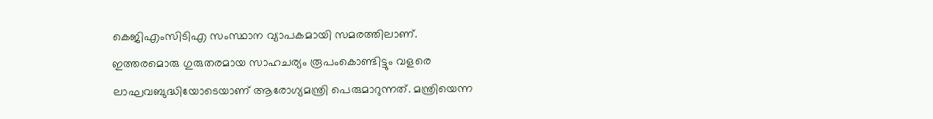കെജിഎംസിടിഎ സംസ്ഥാന വ്യാപകമായി സമരത്തിലാണ്. ഇത്തരമൊരു ഗുരുതരമായ സാഹചര്യം രൂപംകൊണ്ടിട്ടും വളരെ ലാഘവബുദ്ധിയോടെയാണ് ആരോഗ്യമന്ത്രി പെരുമാറുന്നത്. മന്ത്രിയെന്ന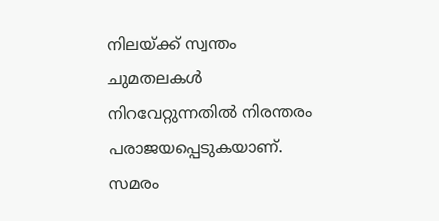നിലയ്‌ക്ക് സ്വന്തം ചുമതലകള്‍ നിറവേറ്റുന്നതില്‍ നിരന്തരം പരാജയപ്പെടുകയാണ്. സമരം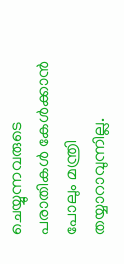ചെയ്യുന്നവരുടെ പരാതികള്‍ കേള്‍ക്കാന്‍ പോലും മന്ത്രി തയ്യാറാവുന്നില്ല.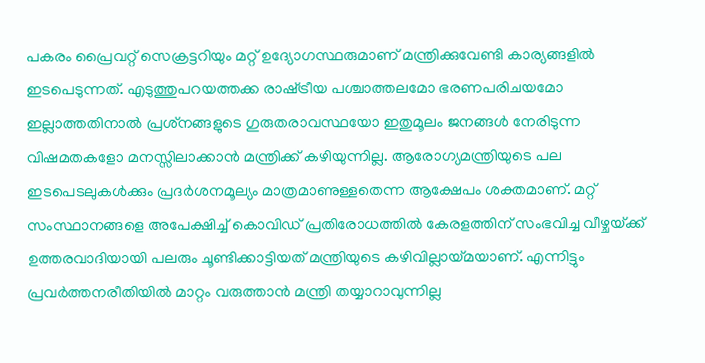പകരം പ്രൈവറ്റ് സെക്രട്ടറിയും മറ്റ് ഉദ്യോഗസ്ഥരുമാണ് മന്ത്രിക്കുവേണ്ടി കാര്യങ്ങളില്‍ ഇടപെടുന്നത്. എടുത്തുപറയത്തക്ക രാഷ്‌ട്രീയ പശ്ചാത്തലമോ ഭരണപരിചയമോ ഇല്ലാത്തതിനാല്‍ പ്രശ്‌നങ്ങളുടെ ഗുരുതരാവസ്ഥയോ ഇതുമൂലം ജനങ്ങള്‍ നേരിടുന്ന വിഷമതകളോ മനസ്സിലാക്കാന്‍ മന്ത്രിക്ക് കഴിയുന്നില്ല. ആരോഗ്യമന്ത്രിയുടെ പല ഇടപെടലുകള്‍ക്കും പ്രദര്‍ശനമൂല്യം മാത്രമാണുള്ളതെന്ന ആക്ഷേപം ശക്തമാണ്. മറ്റ് സംസ്ഥാനങ്ങളെ അപേക്ഷിച്ച് കൊവിഡ് പ്രതിരോധത്തില്‍ കേരളത്തിന് സംഭവിച്ച വീഴ്ചയ്‌ക്ക് ഉത്തരവാദിയായി പലരും ചൂണ്ടിക്കാട്ടിയത് മന്ത്രിയുടെ കഴിവില്ലായ്‌മയാണ്. എന്നിട്ടും പ്രവര്‍ത്തനരീതിയില്‍ മാറ്റം വരുത്താന്‍ മന്ത്രി തയ്യാറാവുന്നില്ല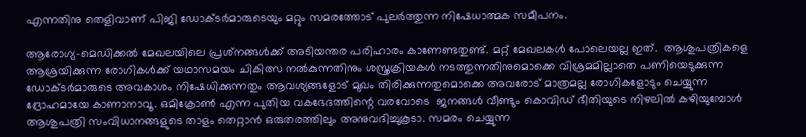എന്നതിനു തെളിവാണ് പിജി ഡോക്ടര്‍മാരുടെയും മറ്റും സമരത്തോട് പുലര്‍ത്തുന്ന നിഷേധാത്മക സമീപനം.

ആരോഗ്യ-മെഡിക്കല്‍ മേഖലയിലെ പ്രശ്‌നങ്ങള്‍ക്ക് അടിയന്തര പരിഹാരം കാണേണ്ടതുണ്ട്. മറ്റ് മേഖലകള്‍ പോലെയല്ല ഇത്.  ആശുപത്രികളെ ആശ്രയിക്കുന്ന രോഗികള്‍ക്ക് യഥാസമയം ചികിത്സ നല്‍കുന്നതിനും ശസ്ത്രക്രിയകള്‍ നടത്തുന്നതിനുമൊക്കെ വിശ്രമമില്ലാതെ പണിയെടുക്കുന്ന ഡോക്ടര്‍മാരുടെ അവകാശം നിഷേധിക്കുന്നതും ആവശ്യങ്ങളോട് മുഖം തിരിക്കുന്നതുമൊക്കെ അവരോട് മാത്രമല്ല രോഗികളോടും ചെയ്യുന്ന ദ്രോഹമായേ കാണാനാവൂ. ഒമിക്രോണ്‍ എന്ന പുതിയ വകഭേദത്തിന്റെ വരവോടെ  ജനങ്ങള്‍ വീണ്ടും കൊവിഡ് ഭീതിയുടെ നിഴലില്‍ കഴിയുമ്പോള്‍ ആശുപത്രി സംവിധാനങ്ങളുടെ താളം തെറ്റാന്‍ ഒരുതരത്തിലും അനുവദിച്ചുകൂടാ. സമരം ചെയ്യുന്ന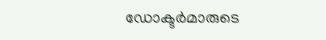ഡോക്ടര്‍മാരുടെ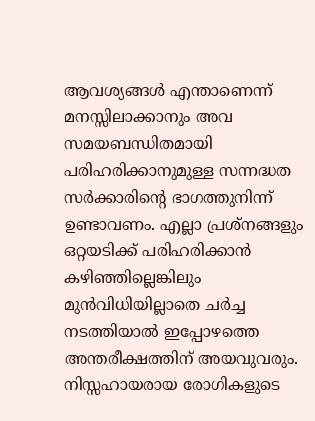ആവശ്യങ്ങള്‍ എന്താണെന്ന് മനസ്സിലാക്കാനും അവ സമയബന്ധിതമായി പരിഹരിക്കാനുമുള്ള സന്നദ്ധത സര്‍ക്കാരിന്റെ ഭാഗത്തുനിന്ന് ഉണ്ടാവണം. എല്ലാ പ്രശ്‌നങ്ങളും ഒറ്റയടിക്ക് പരിഹരിക്കാന്‍ കഴിഞ്ഞില്ലെങ്കിലും മുന്‍വിധിയില്ലാതെ ചര്‍ച്ച നടത്തിയാല്‍ ഇപ്പോഴത്തെ അന്തരീക്ഷത്തിന് അയവുവരും. നിസ്സഹായരായ രോഗികളുടെ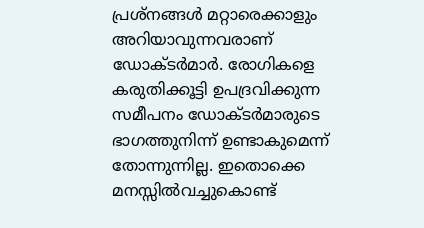പ്രശ്‌നങ്ങള്‍ മറ്റാരെക്കാളും അറിയാവുന്നവരാണ് ഡോക്ടര്‍മാര്‍. രോഗികളെ കരുതിക്കൂട്ടി ഉപദ്രവിക്കുന്ന സമീപനം ഡോക്ടര്‍മാരുടെ ഭാഗത്തുനിന്ന് ഉണ്ടാകുമെന്ന് തോന്നുന്നില്ല. ഇതൊക്കെ മനസ്സില്‍വച്ചുകൊണ്ട്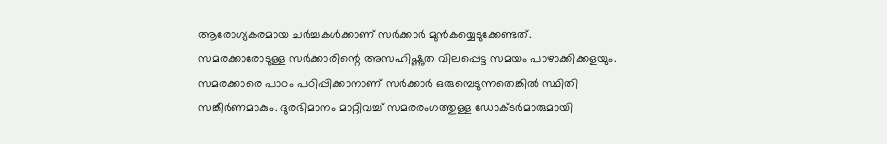ആരോഗ്യകരമായ ചര്‍ച്ചകള്‍ക്കാണ് സര്‍ക്കാര്‍ മുന്‍കയ്യെടുക്കേണ്ടത്. സമരക്കാരോടുള്ള സര്‍ക്കാരിന്റെ അസഹിഷ്ണുത വിലപ്പെട്ട സമയം പാഴാക്കിക്കളയും. സമരക്കാരെ പാഠം പഠിപ്പിക്കാനാണ് സര്‍ക്കാര്‍ ഒരുമ്പെടുന്നതെങ്കില്‍ സ്ഥിതി സങ്കീര്‍ണമാകും. ദുരഭിമാനം മാറ്റിവച്ച് സമരരംഗത്തുള്ള ഡോക്ടര്‍മാരുമായി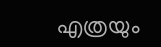എത്രയും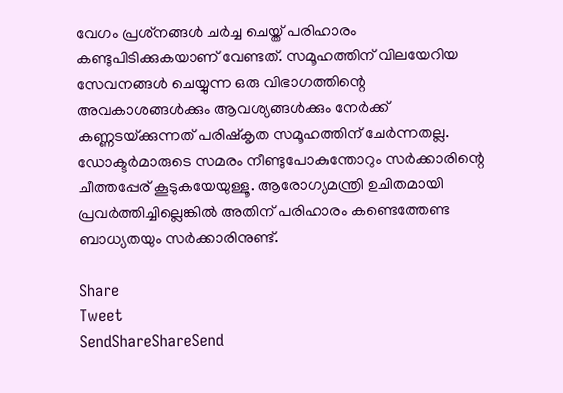വേഗം പ്രശ്‌നങ്ങള്‍ ചര്‍ച്ച ചെയ്ത് പരിഹാരം കണ്ടുപിടിക്കുകയാണ് വേണ്ടത്. സമൂഹത്തിന് വിലയേറിയ സേവനങ്ങള്‍ ചെയ്യുന്ന ഒരു വിഭാഗത്തിന്റെ അവകാശങ്ങള്‍ക്കും ആവശ്യങ്ങള്‍ക്കും നേര്‍ക്ക് കണ്ണടയ്‌ക്കുന്നത് പരിഷ്‌കൃത സമൂഹത്തിന് ചേര്‍ന്നതല്ല. ഡോക്ടര്‍മാരുടെ സമരം നീണ്ടുപോകുന്തോറും സര്‍ക്കാരിന്റെ ചീത്തപ്പേര് കൂടുകയേയുള്ളൂ. ആരോഗ്യമന്ത്രി ഉചിതമായി പ്രവര്‍ത്തിച്ചില്ലെങ്കില്‍ അതിന് പരിഹാരം കണ്ടെത്തേണ്ട ബാധ്യതയും സര്‍ക്കാരിനുണ്ട്.

Share
Tweet
SendShareShareSend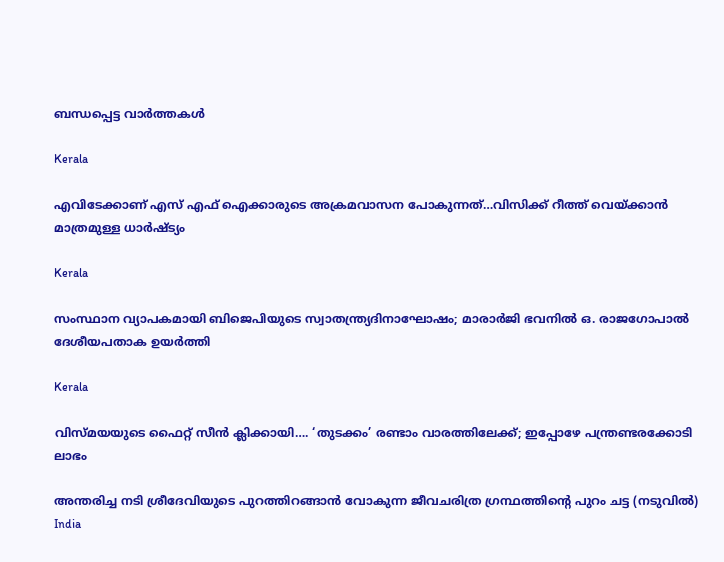ബന്ധപ്പെട്ട വാര്‍ത്തകള്‍

Kerala

എവിടേക്കാണ് എസ് എഫ് ഐക്കാരുടെ അക്രമവാസന പോകുന്നത്…വിസിക്ക് റീത്ത് വെയ്‌ക്കാന്‍ മാത്രമുള്ള ധാര്‍ഷ്ട്യം

Kerala

സംസ്ഥാന വ്യാപകമായി ബിജെപിയുടെ സ്വാതന്ത്ര്യദിനാഘോഷം; മാരാർജി ഭവനിൽ ഒ. രാജഗോപാൽ ദേശീയപതാക ഉയർത്തി

Kerala

വിസ്‍മയയുടെ ഫൈറ്റ് സീന്‍ ക്ലിക്കായി…. ‘തുടക്കം’ രണ്ടാം വാരത്തിലേക്ക്; ഇപ്പോഴേ പന്ത്രണ്ടരക്കോടി ലാഭം

അന്തരിച്ച നടി ശ്രീദേവിയുടെ പുറത്തിറങ്ങാന്‍ വോകുന്ന ജീവചരിത്ര ഗ്രന്ഥത്തിന്‍റെ പുറം ചട്ട (നടുവില്‍)
India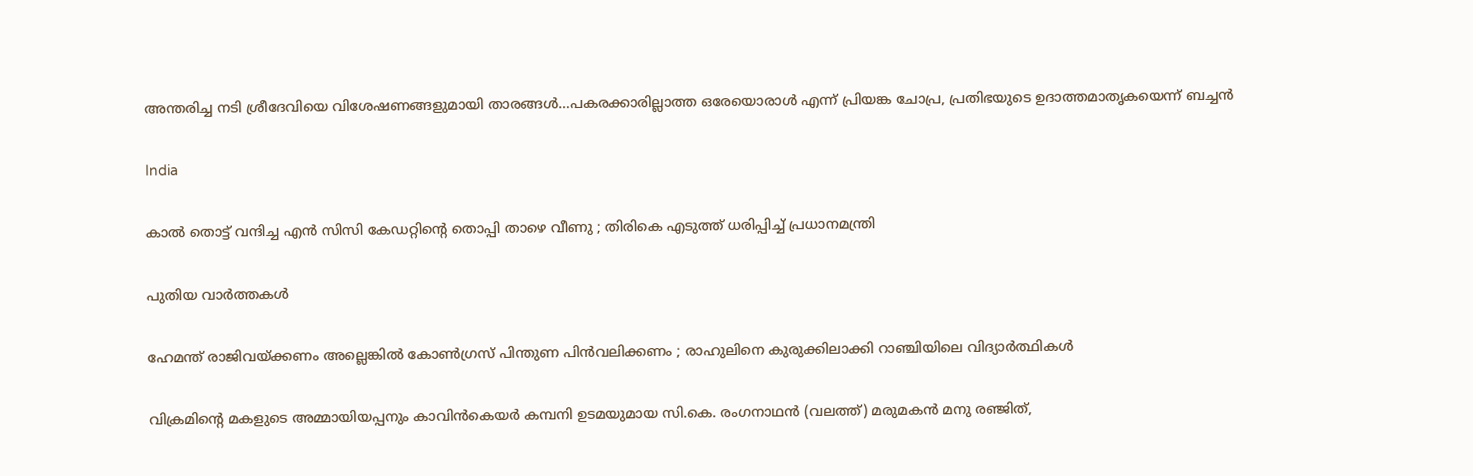അന്തരിച്ച നടി ശ്രീദേവിയെ വിശേഷണങ്ങളുമായി താരങ്ങള്‍…പകരക്കാരില്ലാത്ത ഒരേയൊരാള്‍ എന്ന് പ്രിയങ്ക ചോപ്ര, പ്രതിഭയുടെ ഉദാത്തമാതൃകയെന്ന് ബച്ചന്‍

India

കാൽ തൊട്ട് വന്ദിച്ച എൻ സിസി കേഡറ്റിന്റെ തൊപ്പി താഴെ വീണു ; തിരികെ എടുത്ത് ധരിപ്പിച്ച് പ്രധാനമന്ത്രി

പുതിയ വാര്‍ത്തകള്‍

ഹേമന്ത് രാജിവയ്‌ക്കണം അല്ലെങ്കിൽ കോൺഗ്രസ് പിന്തുണ പിൻവലിക്കണം ; രാഹുലിനെ കുരുക്കിലാക്കി റാഞ്ചിയിലെ വിദ്യാർത്ഥികൾ

വിക്രമിന്‍റെ മകളുടെ അമ്മായിയപ്പനും കാവിന്‍കെയര്‍ കമ്പനി ഉടമയുമായ സി.കെ. രംഗനാഥന്‍ (വലത്ത്) മരുമകന്‍ മനു രഞ്ജിത്,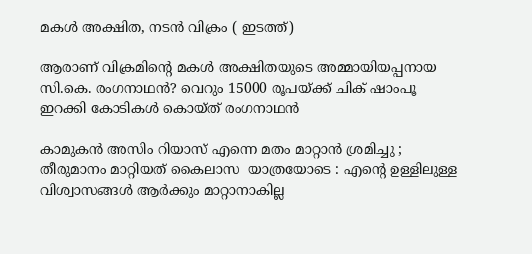മകള്‍ അക്ഷിത, നടന്‍ വിക്രം ( ഇടത്ത്)

ആരാണ് വിക്രമിന്റെ മകള്‍ അക്ഷിതയുടെ അമ്മായിയപ്പനായ സി.കെ. രംഗനാഥന്‍? വെറും 15000 രൂപയ്‌ക്ക് ചിക് ഷാംപൂ ഇറക്കി കോടികള്‍ കൊയ്ത് രംഗനാഥന്‍

കാമുകൻ അസിം റിയാസ് എന്നെ മതം മാറ്റാൻ ശ്രമിച്ചു ; തീരുമാനം മാറ്റിയത് കൈലാസ  യാത്രയോടെ : എന്റെ ഉള്ളിലുള്ള വിശ്വാസങ്ങൾ ആർക്കും മാറ്റാനാകില്ല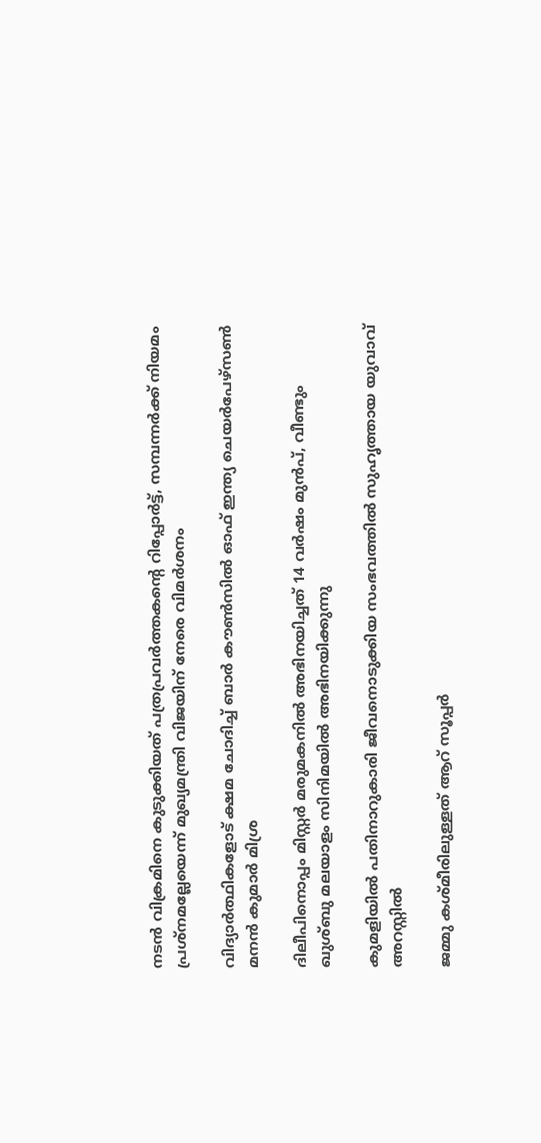നടന്‍ വിക്രമിനെ കുടുക്കിയത് പത്രപ്രവര്‍ത്തകന്റെ റിപ്പോര്‍ട്ട്, സമ്പന്നര്‍ക്ക് നിയമം പ്രശ്നമല്ലേയെന്ന് മുഖ്യമന്ത്രി വിജയിന് നേരെ വിമര്‍ശനം

വിദ്യാര്‍ത്ഥികളോട് ക്ഷമ ചോദിച്ച് ബാര്‍ കൗണ്‍സില്‍ ഓഫ് ഇന്ത്യ ചെയര്‍പേഴ്സണ്‍ മനന്‍ കുമാര്‍ മിശ്ര

ദിലീപിനൊപ്പം മിസ്റ്റര്‍ മരുമകനില്‍ അഭിനയിച്ചത് 14 വര്‍ഷം മുന്‍പ്, വീണ്ടും ഖുശ്ബു മലയാളം സിനിമയില്‍ അഭിനയിക്കുന്നു

കുമളിയില്‍ പതിനാറുകാരി ജീവനൊടുക്കിയ സംഭവത്തില്‍ സുഹൃത്തായ യുവാവ് അറസ്റ്റില്‍

ജമ്മു കശ്മീരിലുള്ളത് ആറ് സൂപ്പർ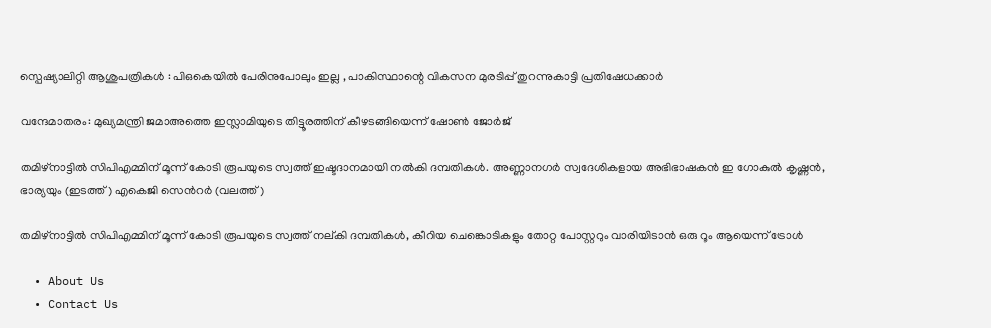സ്പെഷ്യാലിറ്റി ആശുപത്രികൾ : പിഒകെയിൽ പേരിനുപോലും ഇല്ല , പാകിസ്ഥാന്റെ വികസന മുരടിപ്പ് തുറന്നുകാട്ടി പ്രതിഷേധക്കാർ

വന്ദേമാതരം: മുഖ്യമന്ത്രി ജമാഅത്തെ ഇസ്ലാമിയുടെ തിട്ടൂരത്തിന് കീഴടങ്ങിയെന്ന് ഷോണ്‍ ജോര്‍ജ്

തമിഴ്നാട്ടില്‍ സിപിഎമ്മിന് മൂന്ന് കോടി രൂപയുടെ സ്വത്ത് ഇഷ്ടദാനമായി നല്‍കി ദമ്പതികള്‍. അണ്ണാനഗര്‍ സ്വദേശികളായ അഭിഭാഷകന്‍ ഇ ഗോകുല്‍ കൃഷ്ണന്‍, ഭാര്യയും (ഇടത്ത്) എകെജി സെന്‍റര്‍ (വലത്ത്)

തമിഴ്നാട്ടില്‍ സിപിഎമ്മിന് മൂന്ന് കോടി രൂപയുടെ സ്വത്ത് നല‍്കി ദമ്പതികള്‍, കീറിയ ചെങ്കൊടികളും തോറ്റ പോസ്റ്ററും വാരിയിടാൻ ഒരു റൂം ആയെന്ന് ട്രോള്‍

  • About Us
  • Contact Us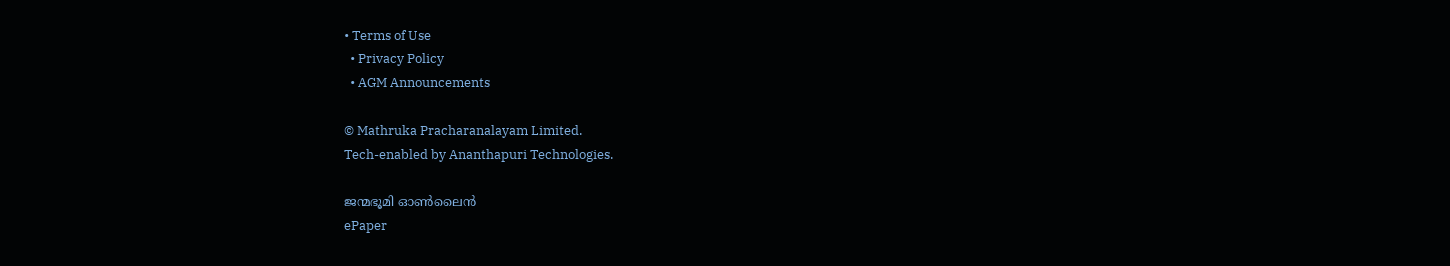• Terms of Use
  • Privacy Policy
  • AGM Announcements

© Mathruka Pracharanalayam Limited.
Tech-enabled by Ananthapuri Technologies.

ജന്മഭൂമി ഓണ്‍ലൈന്‍
ePaper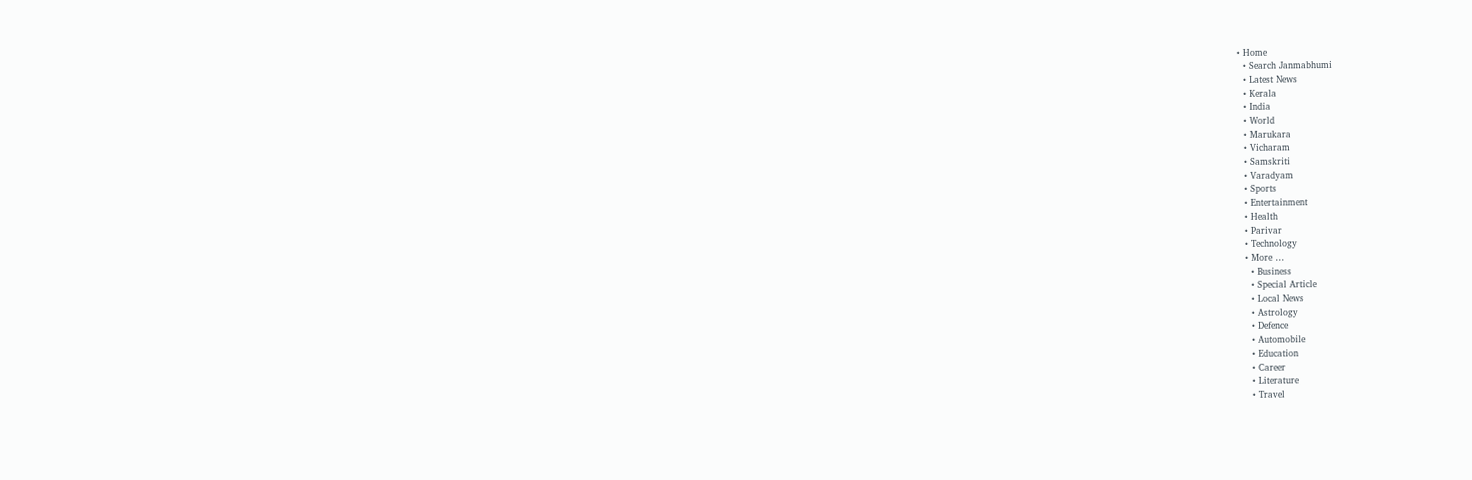• Home
  • Search Janmabhumi
  • Latest News
  • Kerala
  • India
  • World
  • Marukara
  • Vicharam
  • Samskriti
  • Varadyam
  • Sports
  • Entertainment
  • Health
  • Parivar
  • Technology
  • More …
    • Business
    • Special Article
    • Local News
    • Astrology
    • Defence
    • Automobile
    • Education
    • Career
    • Literature
    • Travel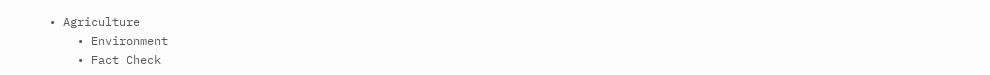• Agriculture
    • Environment
    • Fact Check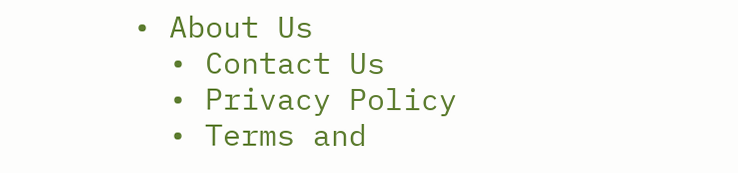• About Us
  • Contact Us
  • Privacy Policy
  • Terms and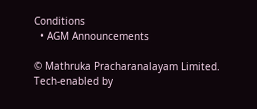Conditions
  • AGM Announcements

© Mathruka Pracharanalayam Limited.
Tech-enabled by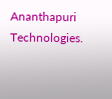Ananthapuri Technologies.